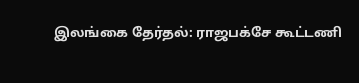இலங்கை தேர்தல்: ராஜபக்சே கூட்டணி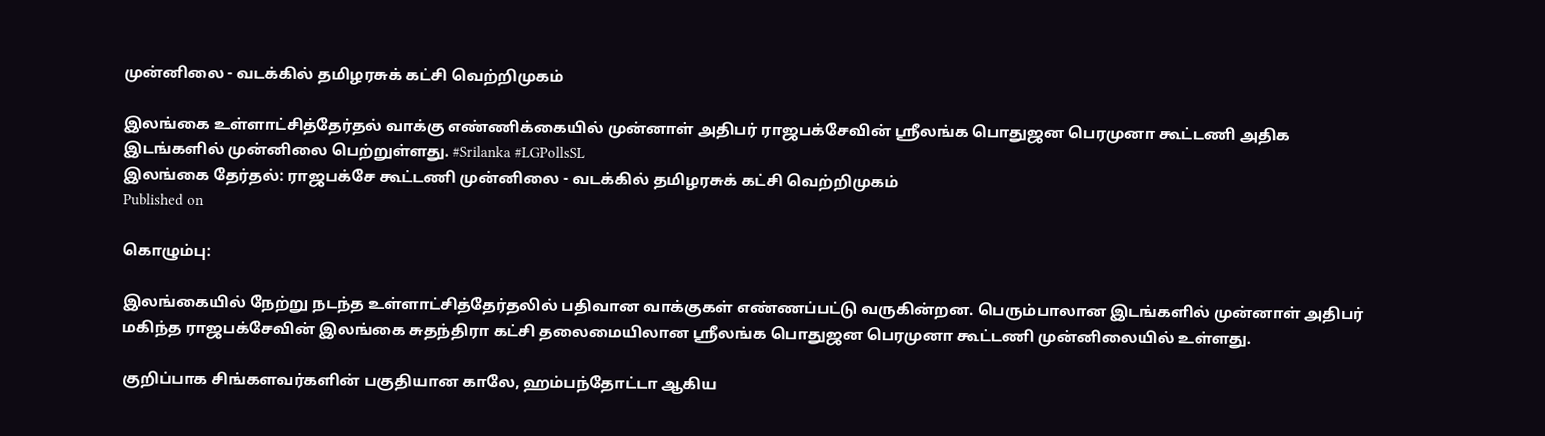முன்னிலை - வடக்கில் தமிழரசுக் கட்சி வெற்றிமுகம்

இலங்கை உள்ளாட்சித்தேர்தல் வாக்கு எண்ணிக்கையில் முன்னாள் அதிபர் ராஜபக்சேவின் ஸ்ரீலங்க பொதுஜன பெரமுனா கூட்டணி அதிக இடங்களில் முன்னிலை பெற்றுள்ளது. #Srilanka #LGPollsSL
இலங்கை தேர்தல்: ராஜபக்சே கூட்டணி முன்னிலை - வடக்கில் தமிழரசுக் கட்சி வெற்றிமுகம்
Published on

கொழும்பு:

இலங்கையில் நேற்று நடந்த உள்ளாட்சித்தேர்தலில் பதிவான வாக்குகள் எண்ணப்பட்டு வருகின்றன. பெரும்பாலான இடங்களில் முன்னாள் அதிபர் மகிந்த ராஜபக்சேவின் இலங்கை சுதந்திரா கட்சி தலைமையிலான ஸ்ரீலங்க பொதுஜன பெரமுனா கூட்டணி முன்னிலையில் உள்ளது.

குறிப்பாக சிங்களவர்களின் பகுதியான காலே, ஹம்பந்தோட்டா ஆகிய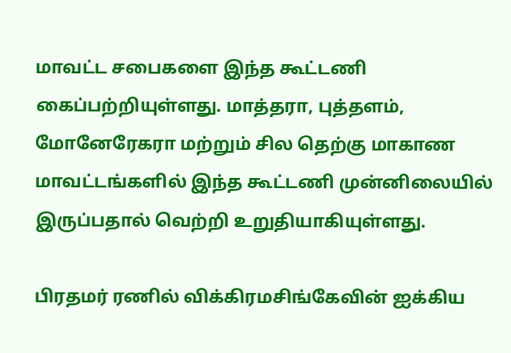மாவட்ட சபைகளை இந்த கூட்டணி கைப்பற்றியுள்ளது. மாத்தரா, புத்தளம், மோனேரேகரா மற்றும் சில தெற்கு மாகாண மாவட்டங்களில் இந்த கூட்டணி முன்னிலையில் இருப்பதால் வெற்றி உறுதியாகியுள்ளது.

பிரதமர் ரணில் விக்கிரமசிங்கேவின் ஐக்கிய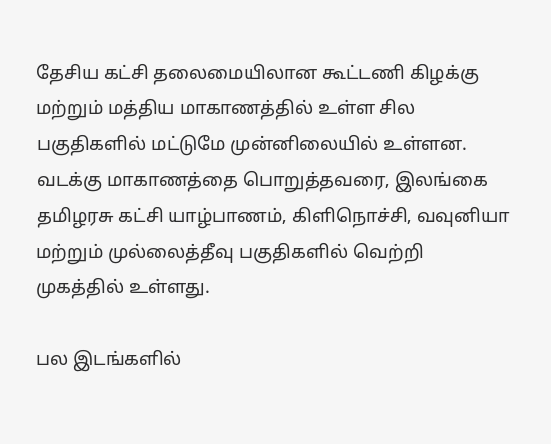தேசிய கட்சி தலைமையிலான கூட்டணி கிழக்கு மற்றும் மத்திய மாகாணத்தில் உள்ள சில பகுதிகளில் மட்டுமே முன்னிலையில் உள்ளன. வடக்கு மாகாணத்தை பொறுத்தவரை, இலங்கை தமிழரசு கட்சி யாழ்பாணம், கிளிநொச்சி, வவுனியா மற்றும் முல்லைத்தீவு பகுதிகளில் வெற்றி முகத்தில் உள்ளது.

பல இடங்களில்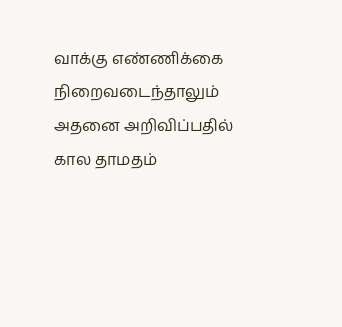வாக்கு எண்ணிக்கை நிறைவடைந்தாலும் அதனை அறிவிப்பதில் கால தாமதம்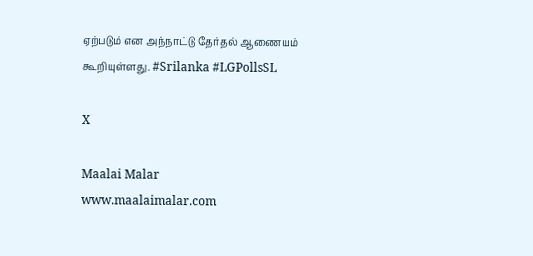ஏற்படும் என அந்நாட்டு தேர்தல் ஆணையம் கூறியுள்ளது. #Srilanka #LGPollsSL

X

Maalai Malar
www.maalaimalar.com